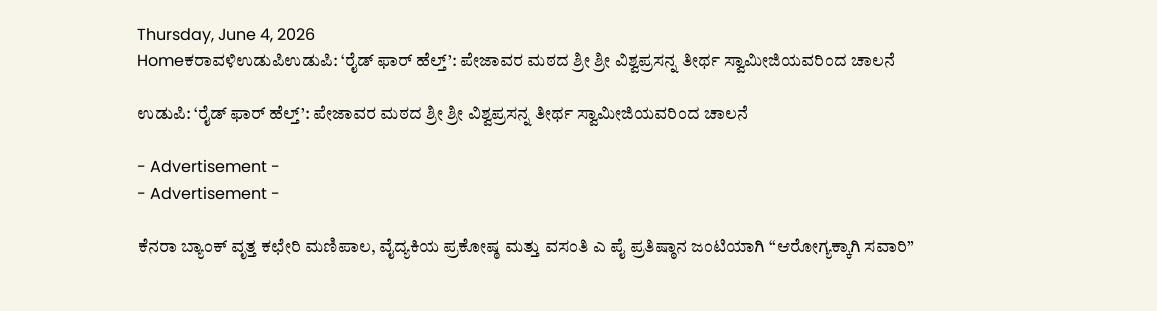Thursday, June 4, 2026
Homeಕರಾವಳಿಉಡುಪಿಉಡುಪಿ: ‘ರೈಡ್ ಫಾರ್ ಹೆಲ್ತ್’: ಪೇಜಾವರ ಮಠದ ಶ್ರೀ ಶ್ರೀ ವಿಶ್ವಪ್ರಸನ್ನ ತೀರ್ಥ ಸ್ವಾಮೀಜಿಯವರಿಂದ ಚಾಲನೆ

ಉಡುಪಿ: ‘ರೈಡ್ ಫಾರ್ ಹೆಲ್ತ್’: ಪೇಜಾವರ ಮಠದ ಶ್ರೀ ಶ್ರೀ ವಿಶ್ವಪ್ರಸನ್ನ ತೀರ್ಥ ಸ್ವಾಮೀಜಿಯವರಿಂದ ಚಾಲನೆ

- Advertisement -
- Advertisement -

ಕೆನರಾ ಬ್ಯಾಂಕ್ ವೃತ್ತ ಕಛೇರಿ ಮಣಿಪಾಲ, ವೈದ್ಯಕಿಯ ಪ್ರಕೋಷ್ಠ ಮತ್ತು ವಸಂತಿ ಎ ಪೈ ಪ್ರತಿಷ್ಠಾನ ಜಂಟಿಯಾಗಿ “ಆರೋಗ್ಯಕ್ಕಾಗಿ ಸವಾರಿ”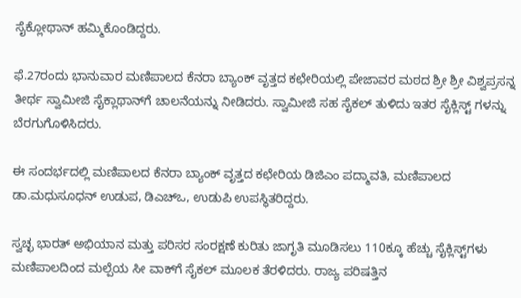ಸೈಕ್ಲೋಥಾನ್ ಹಮ್ಮಿಕೊಂಡಿದ್ದರು.

ಫೆ.27ರಂದು ಭಾನುವಾರ ಮಣಿಪಾಲದ ಕೆನರಾ ಬ್ಯಾಂಕ್ ವೃತ್ತದ ಕಛೇರಿಯಲ್ಲಿ ಪೇಜಾವರ ಮಠದ ಶ್ರೀ ಶ್ರೀ ವಿಶ್ವಪ್ರಸನ್ನ ತೀರ್ಥ ಸ್ವಾಮೀಜಿ ಸೈಕ್ಲಾಥಾನ್‌ಗೆ ಚಾಲನೆಯನ್ನು ನೀಡಿದರು. ಸ್ವಾಮೀಜಿ ಸಹ ಸೈಕಲ್ ತುಳಿದು ಇತರ ಸೈಕ್ಲಿಸ್ಟ್ ಗಳನ್ನು ಬೆರಗುಗೊಳಿಸಿದರು.

ಈ ಸಂದರ್ಭದಲ್ಲಿ ಮಣಿಪಾಲದ ಕೆನರಾ ಬ್ಯಾಂಕ್ ವೃತ್ತದ ಕಛೇರಿಯ ಡಿಜಿಎಂ ಪದ್ಮಾವತಿ, ಮಣಿಪಾಲದ ಡಾ.ಮಧುಸೂಧನ್ ಉಡುಪ, ಡಿಎಚ್‌ಒ, ಉಡುಪಿ ಉಪಸ್ಥಿತರಿದ್ದರು.

ಸ್ವಚ್ಛ ಭಾರತ್ ಅಭಿಯಾನ ಮತ್ತು ಪರಿಸರ ಸಂರಕ್ಷಣೆ ಕುರಿತು ಜಾಗೃತಿ ಮೂಡಿಸಲು 110ಕ್ಕೂ ಹೆಚ್ಚು ಸೈಕ್ಲಿಸ್ಟ್‌ಗಳು ಮಣಿಪಾಲದಿಂದ ಮಲ್ಪೆಯ ಸೀ ವಾಕ್‌ಗೆ ಸೈಕಲ್ ಮೂಲಕ ತೆರಳಿದರು. ರಾಜ್ಯ ಪರಿಷತ್ತಿನ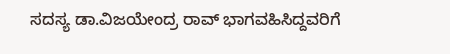ಸದಸ್ಯ ಡಾ.ವಿಜಯೇಂದ್ರ ರಾವ್ ಭಾಗವಹಿಸಿದ್ದವರಿಗೆ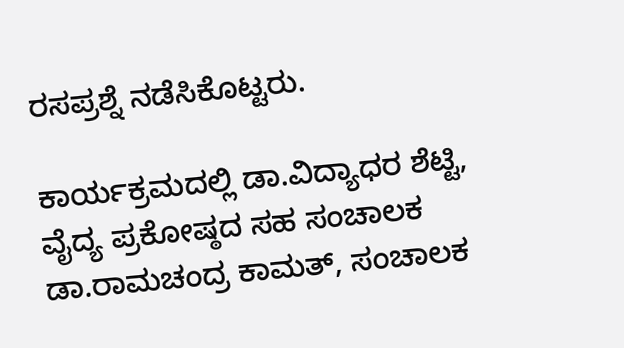ರಸಪ್ರಶ್ನೆ ನಡೆಸಿಕೊಟ್ಟರು.

ಕಾರ್ಯಕ್ರಮದಲ್ಲಿ ಡಾ.ವಿದ್ಯಾಧರ ಶೆಟ್ಟಿ, ವೈದ್ಯ ಪ್ರಕೋಷ್ಠದ ಸಹ ಸಂಚಾಲಕ ಡಾ.ರಾಮಚಂದ್ರ ಕಾಮತ್, ಸಂಚಾಲಕ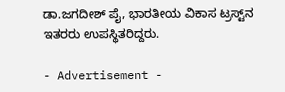ಡಾ.ಜಗದೀಶ್ ಪೈ, ಭಾರತೀಯ ವಿಕಾಸ ಟ್ರಸ್ಟ್‌ನ ಇತರರು ಉಪಸ್ಥಿತರಿದ್ದರು.

- Advertisement -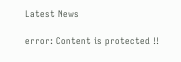Latest News

error: Content is protected !!